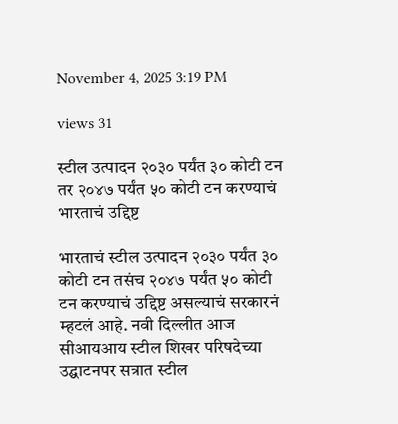November 4, 2025 3:19 PM

views 31

स्टील उत्पादन २०३० पर्यंत ३० कोटी टन तर २०४७ पर्यंत ५० कोटी टन करण्याचं भारताचं उद्दिष्ट

भारताचं स्टील उत्पादन २०३० पर्यंत ३० कोटी टन तसंच २०४७ पर्यंत ५० कोटी टन करण्याचं उद्दिष्ट असल्याचं सरकारनं म्हटलं आहे. नवी दिल्लीत आज सीआयआय स्टील शिखर परिषदेच्या उद्घाटनपर सत्रात स्टील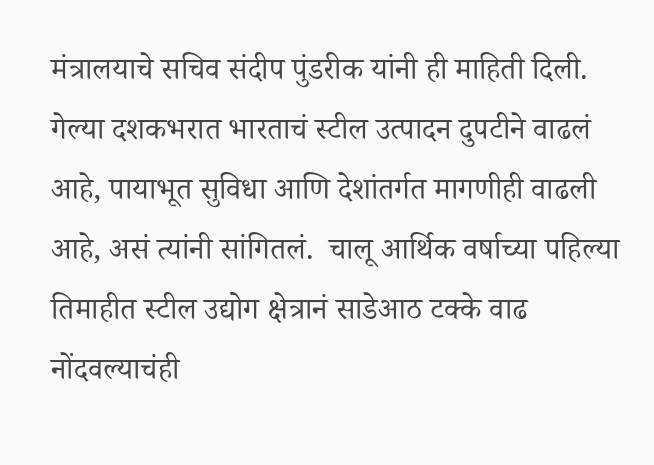मंत्रालयाचे सचिव संदीप पुंडरीक यांनी ही माहिती दिली. गेल्या दशकभरात भारताचं स्टील उत्पादन दुपटीने वाढलं आहे, पायाभूत सुविधा आणि देशांतर्गत मागणीही वाढली आहे, असं त्यांनी सांगितलं.  चालू आर्थिक वर्षाच्या पहिल्या तिमाहीत स्टील उद्योग क्षेत्रानं साडेआठ टक्के वाढ नोंदवल्याचंही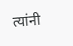त्यांनी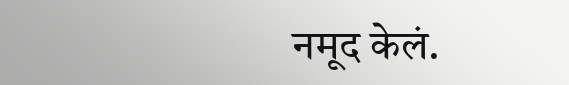नमूद केलं.